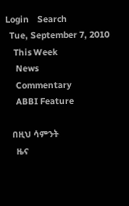Login    Search
  Tue, September 7, 2010
    This Week
     News
     Commentary
     ABBI Feature

   በዚህ ሳምንት
     ዜና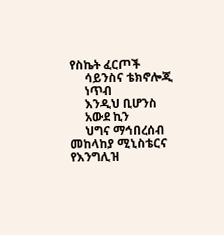የስኬት ፈርጦች
     ሳይንስና ቴክኖሎጂ
     ነጥብ
     እንዲህ ቢሆንስ
     አውደ ኪን
     ህግና ማኅበረሰብ
መከላከያ ሚኒስቴርና የእንግሊዝ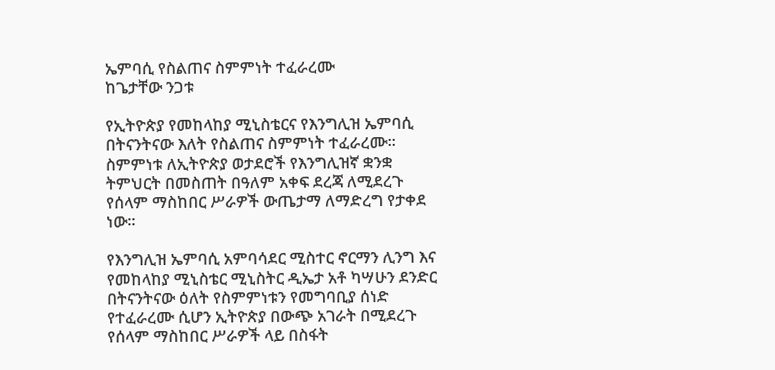ኤምባሲ የስልጠና ስምምነት ተፈራረሙ
ከጌታቸው ንጋቱ

የኢትዮጵያ የመከላከያ ሚኒስቴርና የእንግሊዝ ኤምባሲ በትናንትናው እለት የስልጠና ስምምነት ተፈራረሙ፡፡ ስምምነቱ ለኢትዮጵያ ወታደሮች የእንግሊዝኛ ቋንቋ ትምህርት በመስጠት በዓለም አቀፍ ደረጃ ለሚደረጉ የሰላም ማስከበር ሥራዎች ውጤታማ ለማድረግ የታቀደ ነው፡፡

የእንግሊዝ ኤምባሲ አምባሳደር ሚስተር ኖርማን ሊንግ እና የመከላከያ ሚኒስቴር ሚኒስትር ዲኤታ አቶ ካሣሁን ደንድር በትናንትናው ዕለት የስምምነቱን የመግባቢያ ሰነድ የተፈራረሙ ሲሆን ኢትዮጵያ በውጭ አገራት በሚደረጉ የሰላም ማስከበር ሥራዎች ላይ በስፋት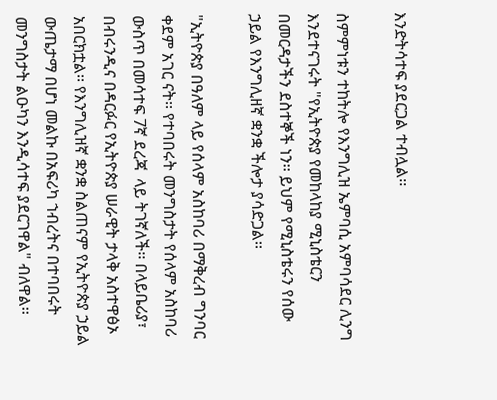እንድትሳተፍ ያደርጋል ተብሏል፡፡

ስምምነቱን ተከትሎ የእንግሊዝ ኤምባሲ አምባሳደር ሊንግ እንደተናገሩት "የኢትዮጵያ የመከላከያ ሚኒስቴርን በመርዳታችን ደስተኞች ነን፡፡ ይህም የሚኒስቴሩን የሰው ኃይል የእንግሊዘኛ ቋንቋ ችሎታ ያሳድጋል፡፡

"ኢትዮጵያ በዓለም ላይ የሰላም አስከባሪ በማቅረብ ግንባር ቀደም አገር ናት፡፡ የተባበሩት መንግስታት የሰላም አስከባሪ ውስጥ በመሳተፍ 7ኛ ደረጃ  ላይ ትገኛለች፡፡ በላይቤሪያ፣ በብሩንዲና በዳርፉር የኢትዮጵያ ሠራዊት ታላቅ አስተዋፅኦ አበርክቷል፡፡ የእንግሊዝኛ ቋንቋ ስልጠናም የኢትዮጵያ ኃይል ውጤታማ በሆነ መልኩ በአፍሪካ ኀብረትና በተባበሩት መንግስታት ልዑካን እንዲሳተፍ ያደርገዋል" ብለዋል፡፡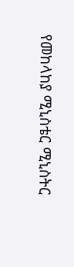የመከላከያ ሚኒስቴር ሚኒስትር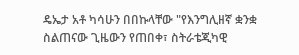ዴኤታ አቶ ካሳሁን በበኩላቸው "የእንግሊዘኛ ቋንቋ ስልጠናው ጊዜውን የጠበቀ፣ ስትራቴጂካዊ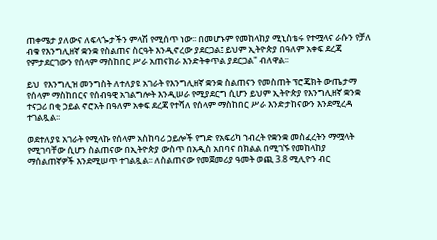ጠቀሜታ ያለውና ለፍላጐታችን ምላሽ የሚሰጥ ነው፡፡ በመሆኑም የመከላከያ ሚኒስቴሩ የተሟላና ራሱን የቻለ ብቁ የእንግሊዘኛ ቋንቋ የስልጠና ስርዓት እንዲኖረው ያደርጋል፤ ይህም ኢትዮጵያ በዓለም አቀፍ ደረጃ የምታደርገውን የሰላም ማስከበር ሥራ አጠናክራ እንድትቀጥል ያደርጋል" ብለዋል፡፡

ይህ  የእንግሊዝ መንግስት ለተለያዩ አገራት የእንግሊዘኛ ቋንቋ ስልጠናን የመስጠት ፕሮጄክት ውጤታማ የሰላም ማስከበርና የሰብዓዊ አገልግሎት እንዲሠራ የሚያደርግ ሲሆን ይህም ኢትዮጵያ የእንግሊዘኛ ቋንቋ ተናጋሪ በቂ ኃይል ኖሮአት በዓለም አቀፍ ደረጃ የተሻለ የሰላም ማስከበር ሥራ እንድታከናውን እንደሚረዳ ተገልጿል፡፡

ወደተለያዩ አገራት የሚላኩ የሰላም አስከባሪ ኃይሎች የግድ የአፍሪካ ኀብረት የቋንቋ መስፈረትን ማሟላት የሚገባቸው ሲሆን ስልጠናው በኢትዮጵያ ውስጥ በአዲስ አበባና በክልል በሚገኙ የመከላከያ ማሰልጠኛዎች እንደሚሠጥ ተገልጿል፡፡ ለስልጠናው የመጀመሪያ ዓመት ወጪ 3.8 ሚሊዮን ብር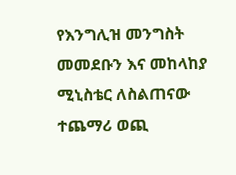የእንግሊዝ መንግስት መመደቡን እና መከላከያ ሚኒስቴር ለስልጠናው ተጨማሪ ወጪ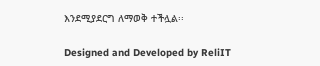እንደሚያደርግ ለማወቅ ተችሏል፡፡

Designed and Developed by ReliIT